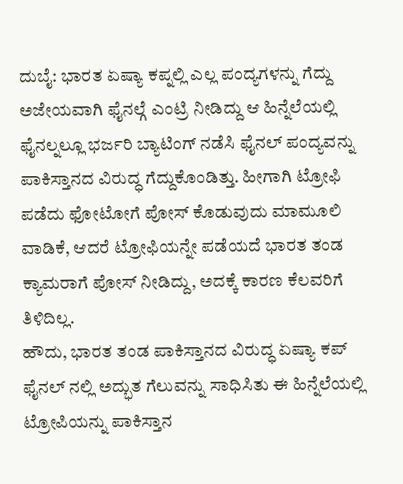ದುಬೈ: ಭಾರತ ಏಷ್ಯಾ ಕಪ್ನಲ್ಲಿ ಎಲ್ಲ ಪಂದ್ಯಗಳನ್ನು ಗೆದ್ದು ಅಜೇಯವಾಗಿ ಫೈನಲ್ಗೆ ಎಂಟ್ರಿ ನೀಡಿದ್ದು ಆ ಹಿನ್ನೆಲೆಯಲ್ಲಿ ಫೈನಲ್ನಲ್ಲೂ ಭರ್ಜರಿ ಬ್ಯಾಟಿಂಗ್ ನಡೆಸಿ ಫೈನಲ್ ಪಂದ್ಯವನ್ನು ಪಾಕಿಸ್ತಾನದ ವಿರುದ್ಧ ಗೆದ್ದುಕೊಂಡಿತ್ತು. ಹೀಗಾಗಿ ಟ್ರೋಫಿ ಪಡೆದು ಫೋಟೋಗೆ ಪೋಸ್ ಕೊಡುವುದು ಮಾಮೂಲಿ ವಾಡಿಕೆ, ಆದರೆ ಟ್ರೋಫಿಯನ್ನೇ ಪಡೆಯದೆ ಭಾರತ ತಂಡ ಕ್ಯಾಮರಾಗೆ ಪೋಸ್ ನೀಡಿದ್ದು, ಅದಕ್ಕೆ ಕಾರಣ ಕೆಲವರಿಗೆ ತಿಳಿದಿಲ್ಲ.
ಹೌದು, ಭಾರತ ತಂಡ ಪಾಕಿಸ್ತಾನದ ವಿರುದ್ಧ ಏಷ್ಯಾ ಕಪ್ ಫೈನಲ್ ನಲ್ಲಿ ಅದ್ಭುತ ಗೆಲುವನ್ನು ಸಾಧಿಸಿತು ಈ ಹಿನ್ನೆಲೆಯಲ್ಲಿ ಟ್ರೋಪಿಯನ್ನು ಪಾಕಿಸ್ತಾನ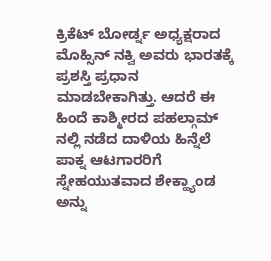ಕ್ರಿಕೆಟ್ ಬೋರ್ಡ್ನ ಅಧ್ಯಕ್ಷರಾದ ಮೊಹ್ಸಿನ್ ನಕ್ವಿ ಅವರು ಭಾರತಕ್ಕೆ ಪ್ರಶಸ್ತಿ ಪ್ರಧಾನ ಮಾಡಬೇಕಾಗಿತ್ತು. ಆದರೆ ಈ ಹಿಂದೆ ಕಾಶ್ಮೀರದ ಪಹಲ್ಗಾಮ್ ನಲ್ಲಿ ನಡೆದ ದಾಳಿಯ ಹಿನ್ನೆಲೆ ಪಾಕ್ನ ಆಟಗಾರರಿಗೆ ಸ್ನೇಹಯುತವಾದ ಶೇಕ್ಹ್ಯಾಂಡ ಅನ್ನು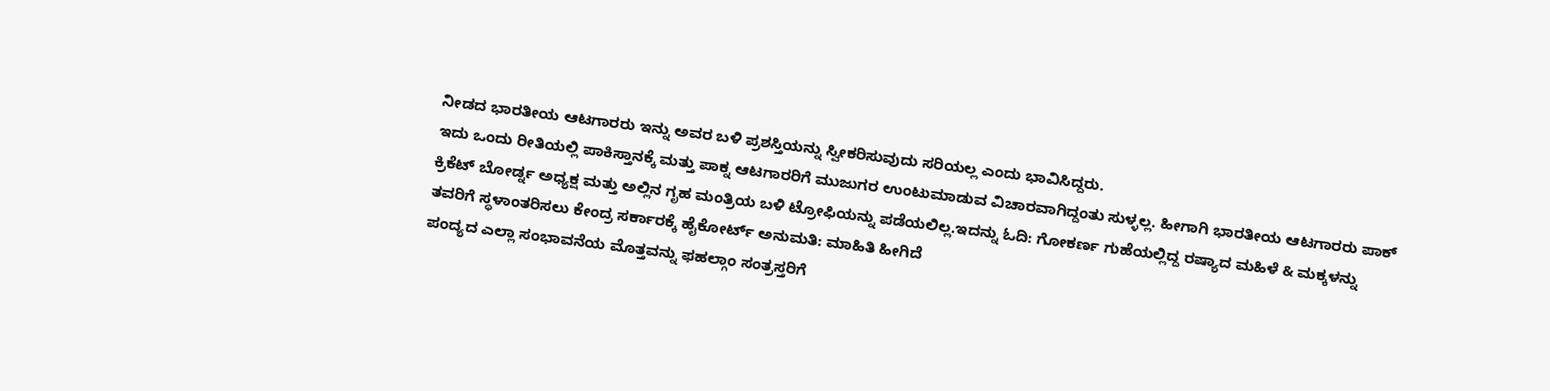ನೀಡದ ಭಾರತೀಯ ಆಟಗಾರರು ಇನ್ನು ಅವರ ಬಳಿ ಪ್ರಶಸ್ತಿಯನ್ನು ಸ್ವೀಕರಿಸುವುದು ಸರಿಯಲ್ಲ ಎಂದು ಭಾವಿಸಿದ್ದರು.
ಇದು ಒಂದು ರೀತಿಯಲ್ಲಿ ಪಾಕಿಸ್ತಾನಕ್ಕೆ ಮತ್ತು ಪಾಕ್ನ ಆಟಗಾರರಿಗೆ ಮುಜುಗರ ಉಂಟುಮಾಡುವ ವಿಚಾರವಾಗಿದ್ದಂತು ಸುಳ್ಳಲ್ಲ. ಹೀಗಾಗಿ ಭಾರತೀಯ ಆಟಗಾರರು ಪಾಕ್ ಕ್ರಿಕೆಟ್ ಬೋರ್ಡ್ನ ಅಧ್ಯಕ್ಷ ಮತ್ತು ಅಲ್ಲಿನ ಗೃಹ ಮಂತ್ರಿಯ ಬಳಿ ಟ್ರೋಫಿಯನ್ನು ಪಡೆಯಲಿಲ್ಲ.ಇದನ್ನು ಓದಿ: ಗೋಕರ್ಣ ಗುಹೆಯಲ್ಲಿದ್ದ ರಷ್ಯಾದ ಮಹಿಳೆ & ಮಕ್ಕಳನ್ನು ತವರಿಗೆ ಸ್ಥಳಾಂತರಿಸಲು ಕೇಂದ್ರ ಸರ್ಕಾರಕ್ಕೆ ಹೈಕೋರ್ಟ್ ಅನುಮತಿ: ಮಾಹಿತಿ ಹೀಗಿದೆ
ಪಂದ್ಯದ ಎಲ್ಲಾ ಸಂಭಾವನೆಯ ಮೊತ್ತವನ್ನು ಫಹಲ್ಗಾಂ ಸಂತ್ರಸ್ತರಿಗೆ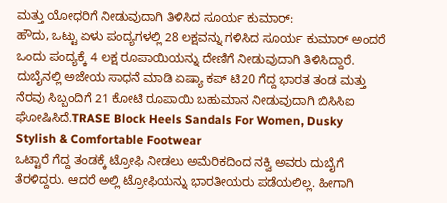ಮತ್ತು ಯೋಧರಿಗೆ ನೀಡುವುದಾಗಿ ತಿಳಿಸಿದ ಸೂರ್ಯ ಕುಮಾರ್:
ಹೌದು, ಒಟ್ಟು ಏಳು ಪಂದ್ಯಗಳಲ್ಲಿ 28 ಲಕ್ಷವನ್ನು ಗಳಿಸಿದ ಸೂರ್ಯ ಕುಮಾರ್ ಅಂದರೆ ಒಂದು ಪಂದ್ಯಕ್ಕೆ 4 ಲಕ್ಷ ರೂಪಾಯಿಯನ್ನು ದೇಣಿಗೆ ನೀಡುವುದಾಗಿ ತಿಳಿಸಿದ್ದಾರೆ. ದುಬೈನಲ್ಲಿ ಅಜೇಯ ಸಾಧನೆ ಮಾಡಿ ಏಷ್ಯಾ ಕಪ್ ಟಿ20 ಗೆದ್ದ ಭಾರತ ತಂಡ ಮತ್ತು ನೆರವು ಸಿಬ್ಬಂದಿಗೆ 21 ಕೋಟಿ ರೂಪಾಯಿ ಬಹುಮಾನ ನೀಡುವುದಾಗಿ ಬಿಸಿಸಿಐ ಘೋಷಿಸಿದೆ.TRASE Block Heels Sandals For Women, Dusky Stylish & Comfortable Footwear
ಒಟ್ಟಾರೆ ಗೆದ್ದ ತಂಡಕ್ಕೆ ಟ್ರೋಫಿ ನೀಡಲು ಅಮೆರಿಕದಿಂದ ನಕ್ವಿ ಅವರು ದುಬೈಗೆ ತೆರಳಿದ್ದರು. ಆದರೆ ಅಲ್ಲಿ ಟ್ರೋಫಿಯನ್ನು ಭಾರತೀಯರು ಪಡೆಯಲಿಲ್ಲ. ಹೀಗಾಗಿ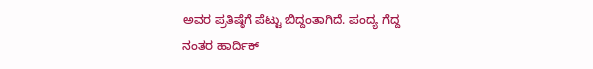ಅವರ ಪ್ರತಿಷ್ಠೆಗೆ ಪೆಟ್ಟು ಬಿದ್ದಂತಾಗಿದೆ. ಪಂದ್ಯ ಗೆದ್ದ ನಂತರ ಹಾರ್ದಿಕ್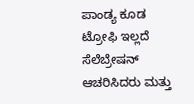ಪಾಂಡ್ಯ ಕೂಡ ಟ್ರೋಫಿ ಇಲ್ಲದೆ ಸೆಲೆಬ್ರೇಷನ್ ಆಚರಿಸಿದರು ಮತ್ತು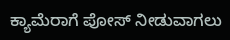ಕ್ಯಾಮೆರಾಗೆ ಪೋಸ್ ನೀಡುವಾಗಲು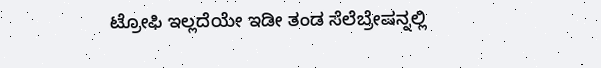ಟ್ರೋಫಿ ಇಲ್ಲದೆಯೇ ಇಡೀ ತಂಡ ಸೆಲೆಬ್ರೇಷನ್ನಲ್ಲಿ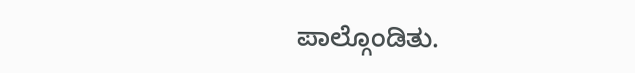ಪಾಲ್ಗೊಂಡಿತು.